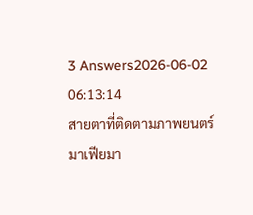3 Answers2026-06-02 06:13:14
สายตาที่ติดตามภาพยนตร์มาเฟียมา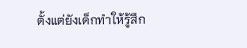ตั้งแต่ยังเด็กทำให้รู้สึก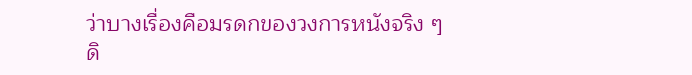ว่าบางเรื่องคือมรดกของวงการหนังจริง ๆ
ดิ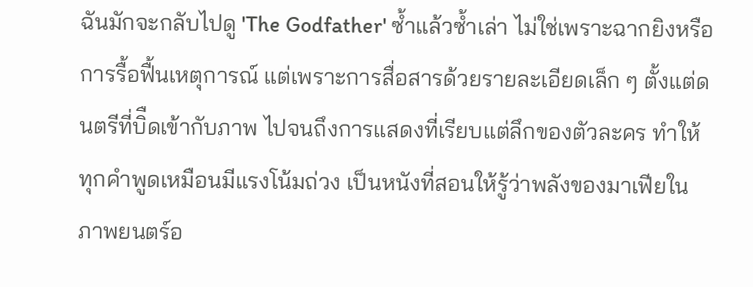ฉันมักจะกลับไปดู 'The Godfather' ซ้ำแล้วซ้ำเล่า ไม่ใช่เพราะฉากยิงหรือการรื้อฟื้นเหตุการณ์ แต่เพราะการสื่อสารด้วยรายละเอียดเล็ก ๆ ตั้งแต่ดนตรีที่บิืดเข้ากับภาพ ไปจนถึงการแสดงที่เรียบแต่ลึกของตัวละคร ทำให้ทุกคำพูดเหมือนมีแรงโน้มถ่วง เป็นหนังที่สอนให้รู้ว่าพลังของมาเฟียในภาพยนตร์อ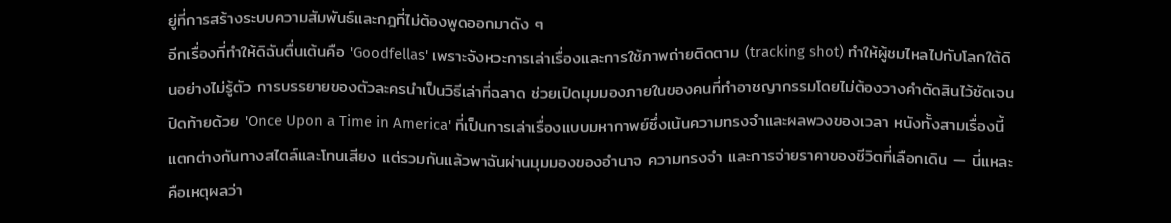ยู่ที่การสร้างระบบความสัมพันธ์และกฎที่ไม่ต้องพูดออกมาดัง ๆ
อีกเรื่องที่ทำให้ดิฉันตื่นเต้นคือ 'Goodfellas' เพราะจังหวะการเล่าเรื่องและการใช้ภาพถ่ายติดตาม (tracking shot) ทำให้ผู้ชมไหลไปกับโลกใต้ดินอย่างไม่รู้ตัว การบรรยายของตัวละครนำเป็นวิธีเล่าที่ฉลาด ช่วยเปิดมุมมองภายในของคนที่ทำอาชญากรรมโดยไม่ต้องวางคำตัดสินไว้ชัดเจน
ปิดท้ายด้วย 'Once Upon a Time in America' ที่เป็นการเล่าเรื่องแบบมหากาพย์ซึ่งเน้นความทรงจำและผลพวงของเวลา หนังทั้งสามเรื่องนี้แตกต่างกันทางสไตล์และโทนเสียง แต่รวมกันแล้วพาฉันผ่านมุมมองของอำนาจ ความทรงจำ และการจ่ายราคาของชีวิตที่เลือกเดิน — นี่แหละคือเหตุผลว่า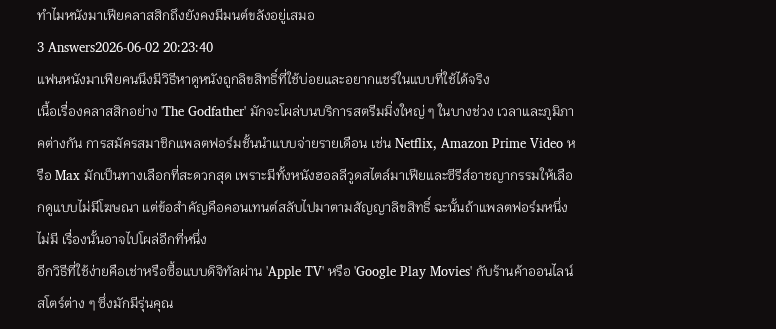ทำไมหนังมาเฟียคลาสสิกถึงยังคงมีมนต์ขลังอยู่เสมอ
3 Answers2026-06-02 20:23:40
แฟนหนังมาเฟียคนนึงมีวิธีหาดูหนังถูกลิขสิทธิ์ที่ใช้บ่อยและอยากแชร์ในแบบที่ใช้ได้จริง
เนื้อเรื่องคลาสสิกอย่าง 'The Godfather' มักจะโผล่บนบริการสตรีมมิ่งใหญ่ ๆ ในบางช่วง เวลาและภูมิภาคต่างกัน การสมัครสมาชิกแพลตฟอร์มชั้นนำแบบจ่ายรายเดือน เช่น Netflix, Amazon Prime Video หรือ Max มักเป็นทางเลือกที่สะดวกสุด เพราะมีทั้งหนังฮอลลีวูดสไตล์มาเฟียและซีรีส์อาชญากรรมให้เลือกดูแบบไม่มีโฆษณา แต่ข้อสำคัญคือคอนเทนต์สลับไปมาตามสัญญาลิขสิทธิ์ ฉะนั้นถ้าแพลตฟอร์มหนึ่งไม่มี เรื่องนั้นอาจไปโผล่อีกที่หนึ่ง
อีกวิธีที่ใช้ง่ายคือเช่าหรือซื้อแบบดิจิทัลผ่าน 'Apple TV' หรือ 'Google Play Movies' กับร้านค้าออนไลน์สโตร์ต่าง ๆ ซึ่งมักมีรุ่นคุณ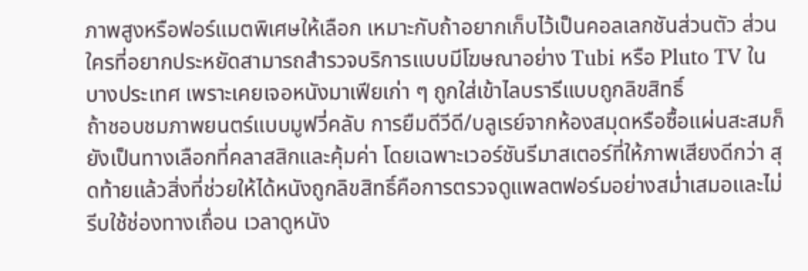ภาพสูงหรือฟอร์แมตพิเศษให้เลือก เหมาะกับถ้าอยากเก็บไว้เป็นคอลเลกชันส่วนตัว ส่วนใครที่อยากประหยัดสามารถสำรวจบริการแบบมีโฆษณาอย่าง Tubi หรือ Pluto TV ในบางประเทศ เพราะเคยเจอหนังมาเฟียเก่า ๆ ถูกใส่เข้าไลบรารีแบบถูกลิขสิทธิ์
ถ้าชอบชมภาพยนตร์แบบมูฟวี่คลับ การยืมดีวีดี/บลูเรย์จากห้องสมุดหรือซื้อแผ่นสะสมก็ยังเป็นทางเลือกที่คลาสสิกและคุ้มค่า โดยเฉพาะเวอร์ชันรีมาสเตอร์ที่ให้ภาพเสียงดีกว่า สุดท้ายแล้วสิ่งที่ช่วยให้ได้หนังถูกลิขสิทธิ์คือการตรวจดูแพลตฟอร์มอย่างสม่ำเสมอและไม่รีบใช้ช่องทางเถื่อน เวลาดูหนัง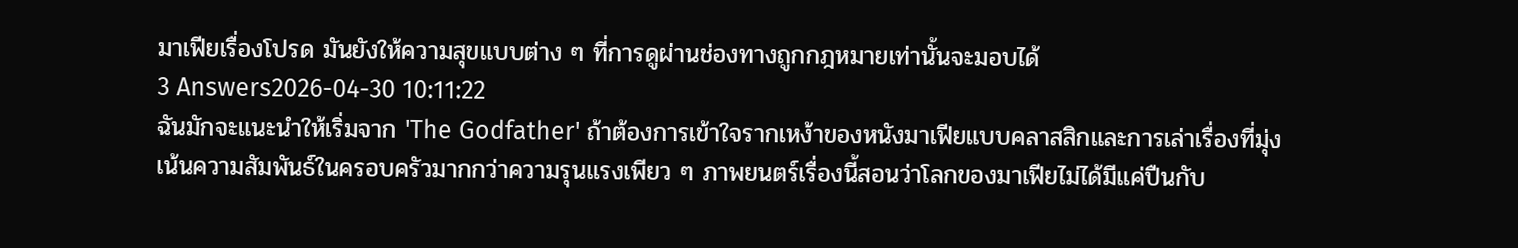มาเฟียเรื่องโปรด มันยังให้ความสุขแบบต่าง ๆ ที่การดูผ่านช่องทางถูกกฎหมายเท่านั้นจะมอบได้
3 Answers2026-04-30 10:11:22
ฉันมักจะแนะนำให้เริ่มจาก 'The Godfather' ถ้าต้องการเข้าใจรากเหง้าของหนังมาเฟียแบบคลาสสิกและการเล่าเรื่องที่มุ่งเน้นความสัมพันธ์ในครอบครัวมากกว่าความรุนแรงเพียว ๆ ภาพยนตร์เรื่องนี้สอนว่าโลกของมาเฟียไม่ได้มีแค่ปืนกับ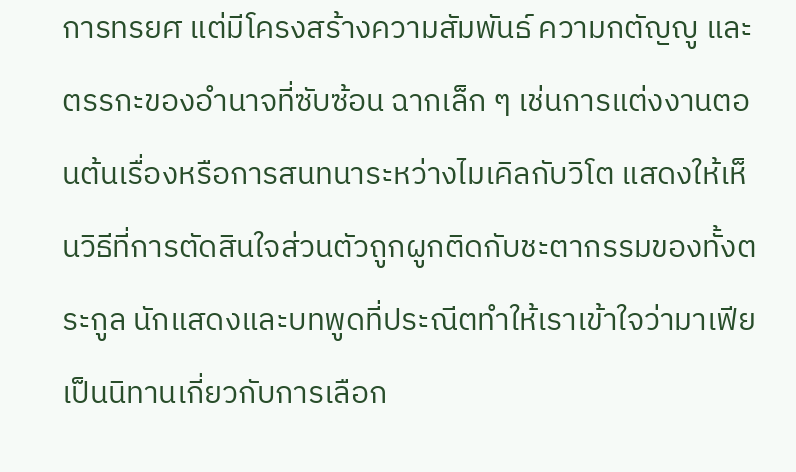การทรยศ แต่มีโครงสร้างความสัมพันธ์ ความกตัญญู และตรรกะของอำนาจที่ซับซ้อน ฉากเล็ก ๆ เช่นการแต่งงานตอนต้นเรื่องหรือการสนทนาระหว่างไมเคิลกับวิโต แสดงให้เห็นวิธีที่การตัดสินใจส่วนตัวถูกผูกติดกับชะตากรรมของทั้งตระกูล นักแสดงและบทพูดที่ประณีตทำให้เราเข้าใจว่ามาเฟียเป็นนิทานเกี่ยวกับการเลือก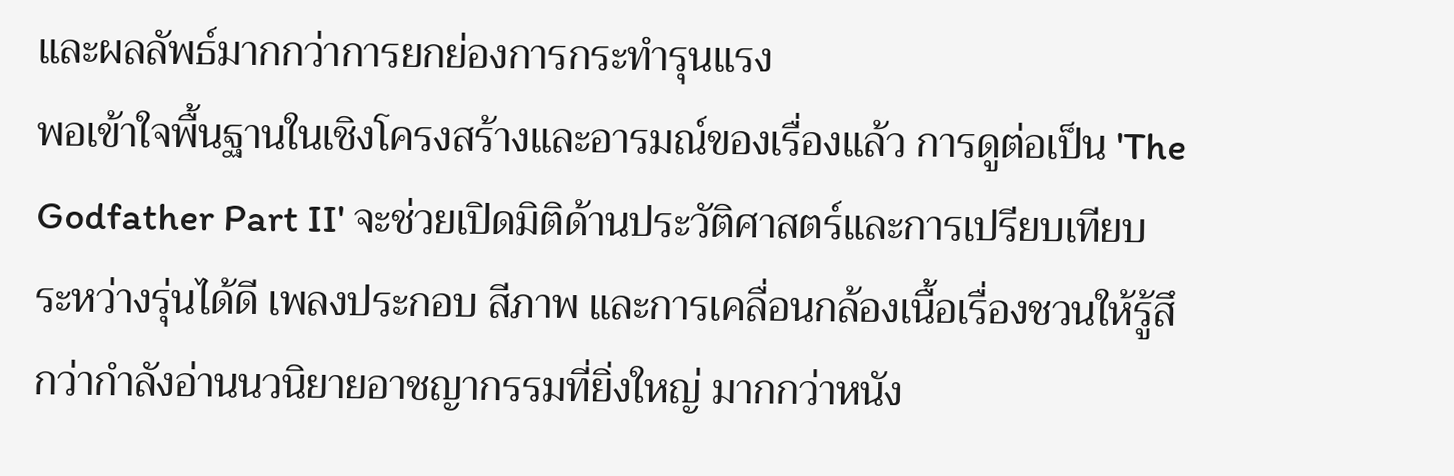และผลลัพธ์มากกว่าการยกย่องการกระทำรุนแรง
พอเข้าใจพื้นฐานในเชิงโครงสร้างและอารมณ์ของเรื่องแล้ว การดูต่อเป็น 'The Godfather Part II' จะช่วยเปิดมิติด้านประวัติศาสตร์และการเปรียบเทียบระหว่างรุ่นได้ดี เพลงประกอบ สีภาพ และการเคลื่อนกล้องเนื้อเรื่องชวนให้รู้สึกว่ากำลังอ่านนวนิยายอาชญากรรมที่ยิ่งใหญ่ มากกว่าหนัง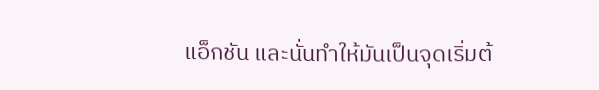แอ็กชัน และนั่นทำให้มันเป็นจุดเริ่มต้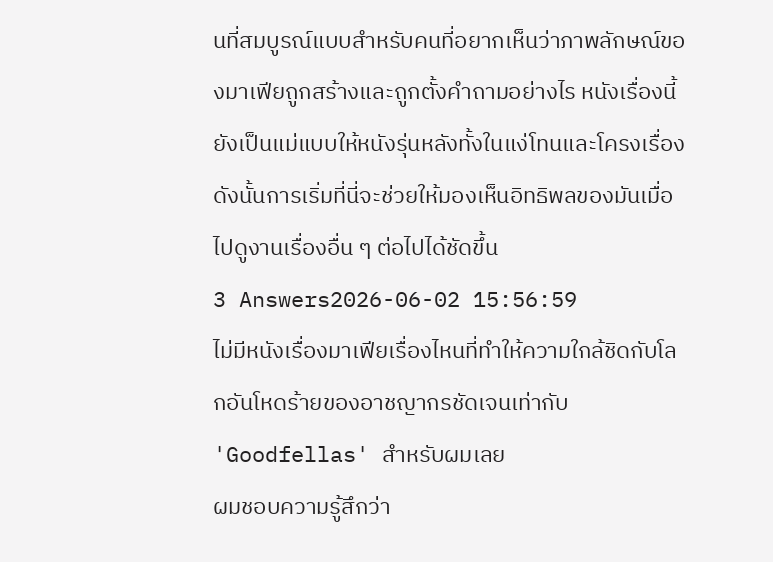นที่สมบูรณ์แบบสำหรับคนที่อยากเห็นว่าภาพลักษณ์ของมาเฟียถูกสร้างและถูกตั้งคำถามอย่างไร หนังเรื่องนี้ยังเป็นแม่แบบให้หนังรุ่นหลังทั้งในแง่โทนและโครงเรื่อง ดังนั้นการเริ่มที่นี่จะช่วยให้มองเห็นอิทธิพลของมันเมื่อไปดูงานเรื่องอื่น ๆ ต่อไปได้ชัดขึ้น
3 Answers2026-06-02 15:56:59
ไม่มีหนังเรื่องมาเฟียเรื่องไหนที่ทำให้ความใกล้ชิดกับโลกอันโหดร้ายของอาชญากรชัดเจนเท่ากับ 'Goodfellas' สำหรับผมเลย
ผมชอบความรู้สึกว่า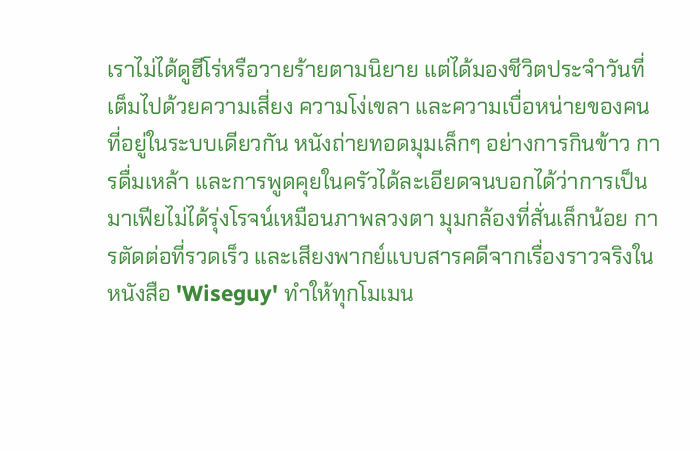เราไม่ได้ดูฮีโร่หรือวายร้ายตามนิยาย แต่ได้มองชีวิตประจำวันที่เต็มไปด้วยความเสี่ยง ความโง่เขลา และความเบื่อหน่ายของคนที่อยู่ในระบบเดียวกัน หนังถ่ายทอดมุมเล็กๆ อย่างการกินข้าว การดื่มเหล้า และการพูดคุยในครัวได้ละเอียดจนบอกได้ว่าการเป็นมาเฟียไม่ได้รุ่งโรจน์เหมือนภาพลวงตา มุมกล้องที่สั่นเล็กน้อย การตัดต่อที่รวดเร็ว และเสียงพากย์แบบสารคดีจากเรื่องราวจริงในหนังสือ 'Wiseguy' ทำให้ทุกโมเมน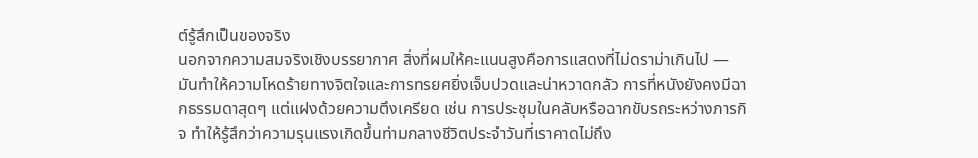ต์รู้สึกเป็นของจริง
นอกจากความสมจริงเชิงบรรยากาศ สิ่งที่ผมให้คะแนนสูงคือการแสดงที่ไม่ดราม่าเกินไป — มันทำให้ความโหดร้ายทางจิตใจและการทรยศยิ่งเจ็บปวดและน่าหวาดกลัว การที่หนังยังคงมีฉากธรรมดาสุดๆ แต่แฝงด้วยความตึงเครียด เช่น การประชุมในคลับหรือฉากขับรถระหว่างภารกิจ ทำให้รู้สึกว่าความรุนแรงเกิดขึ้นท่ามกลางชีวิตประจำวันที่เราคาดไม่ถึง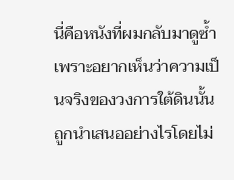นี่คือหนังที่ผมกลับมาดูซ้ำเพราะอยากเห็นว่าความเป็นจริงของวงการใต้ดินนั้นถูกนำเสนออย่างไรโดยไม่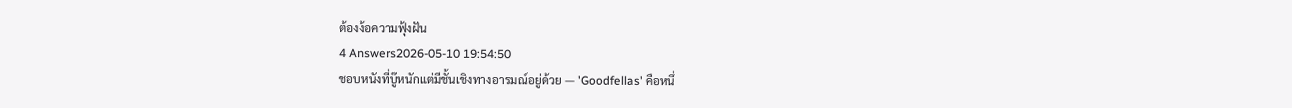ต้องง้อความฟุ้งฝัน
4 Answers2026-05-10 19:54:50
ชอบหนังที่บู๊หนักแต่มีชั้นเชิงทางอารมณ์อยู่ด้วย — 'Goodfellas' คือหนึ่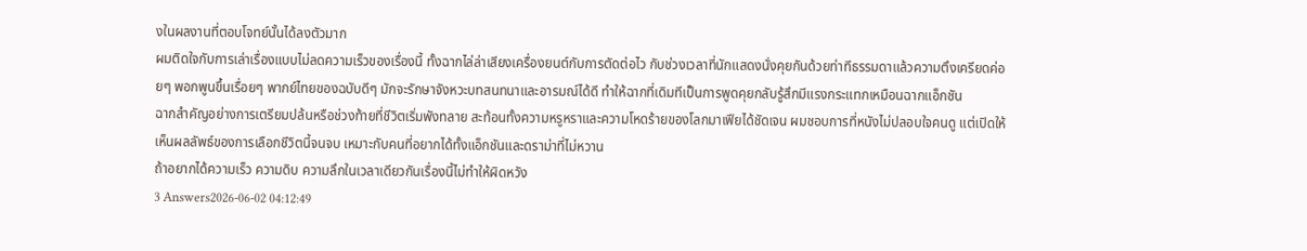งในผลงานที่ตอบโจทย์นั้นได้ลงตัวมาก
ผมติดใจกับการเล่าเรื่องแบบไม่ลดความเร็วของเรื่องนี้ ทั้งฉากไล่ล่าเสียงเครื่องยนต์กับการตัดต่อไว กับช่วงเวลาที่นักแสดงนั่งคุยกันด้วยท่าทีธรรมดาแล้วความตึงเครียดค่อยๆ พอกพูนขึ้นเรื่อยๆ พากย์ไทยของฉบับดีๆ มักจะรักษาจังหวะบทสนทนาและอารมณ์ได้ดี ทำให้ฉากที่เดิมทีเป็นการพูดคุยกลับรู้สึกมีแรงกระแทกเหมือนฉากแอ็กชัน
ฉากสำคัญอย่างการเตรียมปล้นหรือช่วงท้ายที่ชีวิตเริ่มพังทลาย สะท้อนทั้งความหรูหราและความโหดร้ายของโลกมาเฟียได้ชัดเจน ผมชอบการที่หนังไม่ปลอบใจคนดู แต่เปิดให้เห็นผลลัพธ์ของการเลือกชีวิตนี้จนจบ เหมาะกับคนที่อยากได้ทั้งแอ็กชันและดราม่าที่ไม่หวาน
ถ้าอยากได้ความเร็ว ความดิบ ความลึกในเวลาเดียวกันเรื่องนี้ไม่ทำให้ผิดหวัง
3 Answers2026-06-02 04:12:49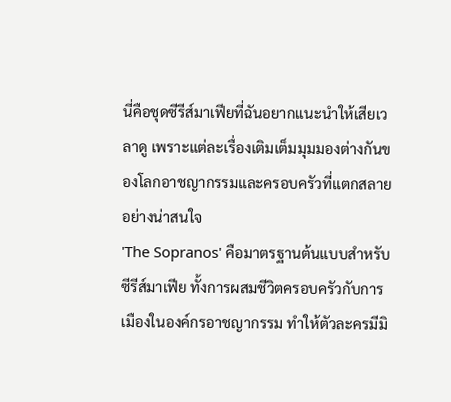นี่คือชุดซีรีส์มาเฟียที่ฉันอยากแนะนำให้เสียเวลาดู เพราะแต่ละเรื่องเติมเต็มมุมมองต่างกันของโลกอาชญากรรมและครอบครัวที่แตกสลายอย่างน่าสนใจ
'The Sopranos' คือมาตรฐานต้นแบบสำหรับซีรีส์มาเฟีย ทั้งการผสมชีวิตครอบครัวกับการเมืองในองค์กรอาชญากรรม ทำให้ตัวละครมีมิ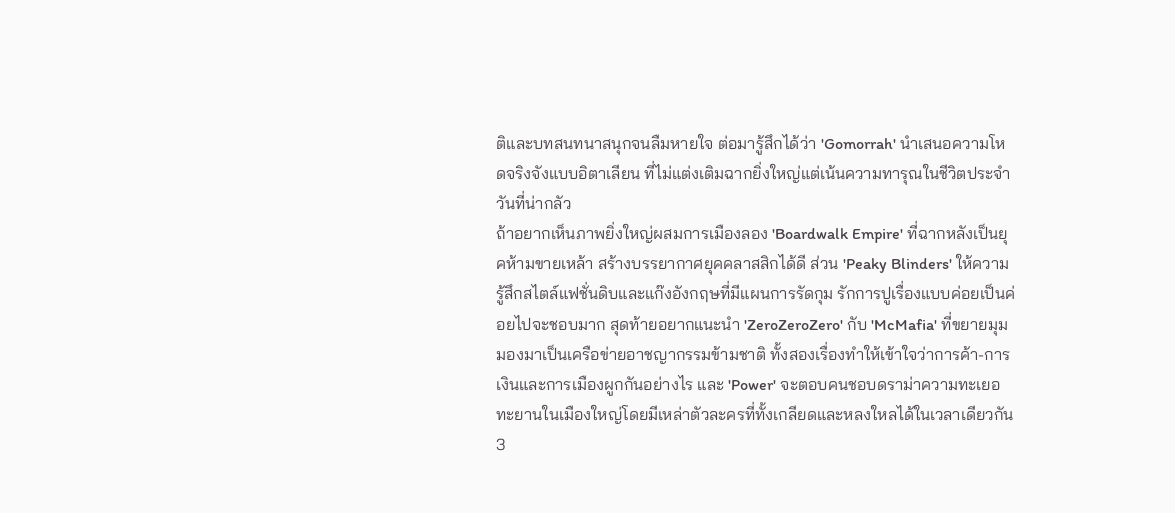ติและบทสนทนาสนุกจนลืมหายใจ ต่อมารู้สึกได้ว่า 'Gomorrah' นำเสนอความโหดจริงจังแบบอิตาเลียน ที่ไม่แต่งเติมฉากยิ่งใหญ่แต่เน้นความทารุณในชีวิตประจำวันที่น่ากลัว
ถ้าอยากเห็นภาพยิ่งใหญ่ผสมการเมืองลอง 'Boardwalk Empire' ที่ฉากหลังเป็นยุคห้ามขายเหล้า สร้างบรรยากาศยุคคลาสสิกได้ดี ส่วน 'Peaky Blinders' ให้ความรู้สึกสไตล์แฟชั่นดิบและแก๊งอังกฤษที่มีแผนการรัดกุม รักการปูเรื่องแบบค่อยเป็นค่อยไปจะชอบมาก สุดท้ายอยากแนะนำ 'ZeroZeroZero' กับ 'McMafia' ที่ขยายมุมมองมาเป็นเครือข่ายอาชญากรรมข้ามชาติ ทั้งสองเรื่องทำให้เข้าใจว่าการค้า-การเงินและการเมืองผูกกันอย่างไร และ 'Power' จะตอบคนชอบดราม่าความทะเยอทะยานในเมืองใหญ่โดยมีเหล่าตัวละครที่ทั้งเกลียดและหลงใหลได้ในเวลาเดียวกัน
3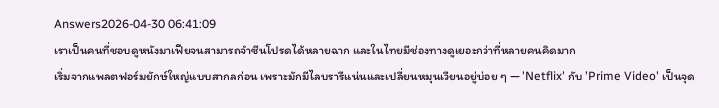Answers2026-04-30 06:41:09
เราเป็นคนที่ชอบดูหนังมาเฟียจนสามารถจำซีนโปรดได้หลายฉาก และในไทยมีช่องทางดูเยอะกว่าที่หลายคนคิดมาก
เริ่มจากแพลตฟอร์มยักษ์ใหญ่แบบสากลก่อน เพราะมักมีไลบรารีแน่นและเปลี่ยนหมุนเวียนอยู่บ่อย ๆ — 'Netflix' กับ 'Prime Video' เป็นจุด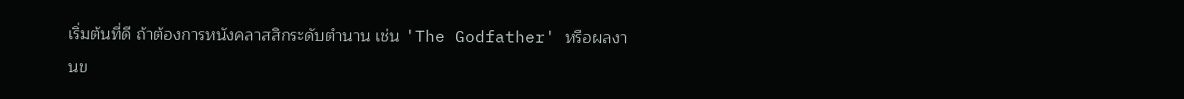เริ่มต้นที่ดี ถ้าต้องการหนังคลาสสิกระดับตำนาน เช่น 'The Godfather' หรือผลงานข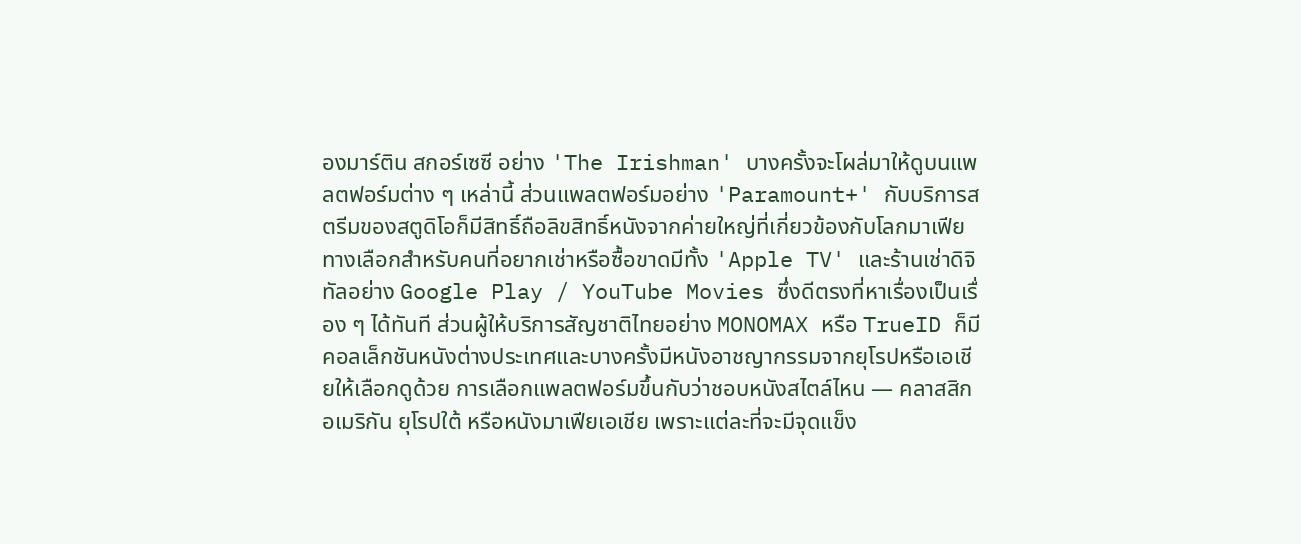องมาร์ติน สกอร์เซซี อย่าง 'The Irishman' บางครั้งจะโผล่มาให้ดูบนแพลตฟอร์มต่าง ๆ เหล่านี้ ส่วนแพลตฟอร์มอย่าง 'Paramount+' กับบริการสตรีมของสตูดิโอก็มีสิทธิ์ถือลิขสิทธิ์หนังจากค่ายใหญ่ที่เกี่ยวข้องกับโลกมาเฟีย
ทางเลือกสำหรับคนที่อยากเช่าหรือซื้อขาดมีทั้ง 'Apple TV' และร้านเช่าดิจิทัลอย่าง Google Play / YouTube Movies ซึ่งดีตรงที่หาเรื่องเป็นเรื่อง ๆ ได้ทันที ส่วนผู้ให้บริการสัญชาติไทยอย่าง MONOMAX หรือ TrueID ก็มีคอลเล็กชันหนังต่างประเทศและบางครั้งมีหนังอาชญากรรมจากยุโรปหรือเอเชียให้เลือกดูด้วย การเลือกแพลตฟอร์มขึ้นกับว่าชอบหนังสไตล์ไหน — คลาสสิกอเมริกัน ยุโรปใต้ หรือหนังมาเฟียเอเชีย เพราะแต่ละที่จะมีจุดแข็ง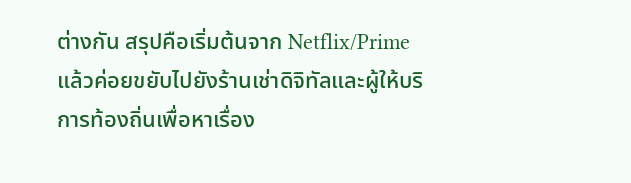ต่างกัน สรุปคือเริ่มต้นจาก Netflix/Prime แล้วค่อยขยับไปยังร้านเช่าดิจิทัลและผู้ให้บริการท้องถิ่นเพื่อหาเรื่อง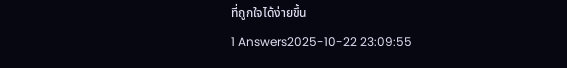ที่ถูกใจได้ง่ายขึ้น
1 Answers2025-10-22 23:09:55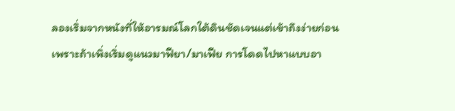ลองเริ่มจากหนังที่ให้อารมณ์โลกใต้ดินชัดเจนแต่เข้าถึงง่ายก่อน เพราะถ้าเพิ่งเริ่มดูแนวมาฟียา/มาเฟีย การโดดไปหาแบบอา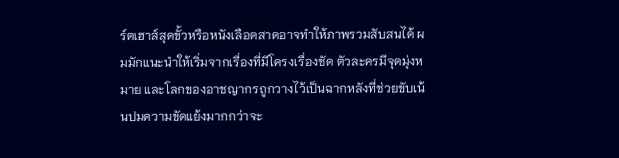ร์ตเฮาส์สุดขั้วหรือหนังเลือดสาดอาจทำให้ภาพรวมสับสนได้ ผมมักแนะนำให้เริ่มจากเรื่องที่มีโครงเรื่องชัด ตัวละครมีจุดมุ่งหมาย และโลกของอาชญากรถูกวางไว้เป็นฉากหลังที่ช่วยขับเน้นปมความขัดแย้งมากกว่าจะ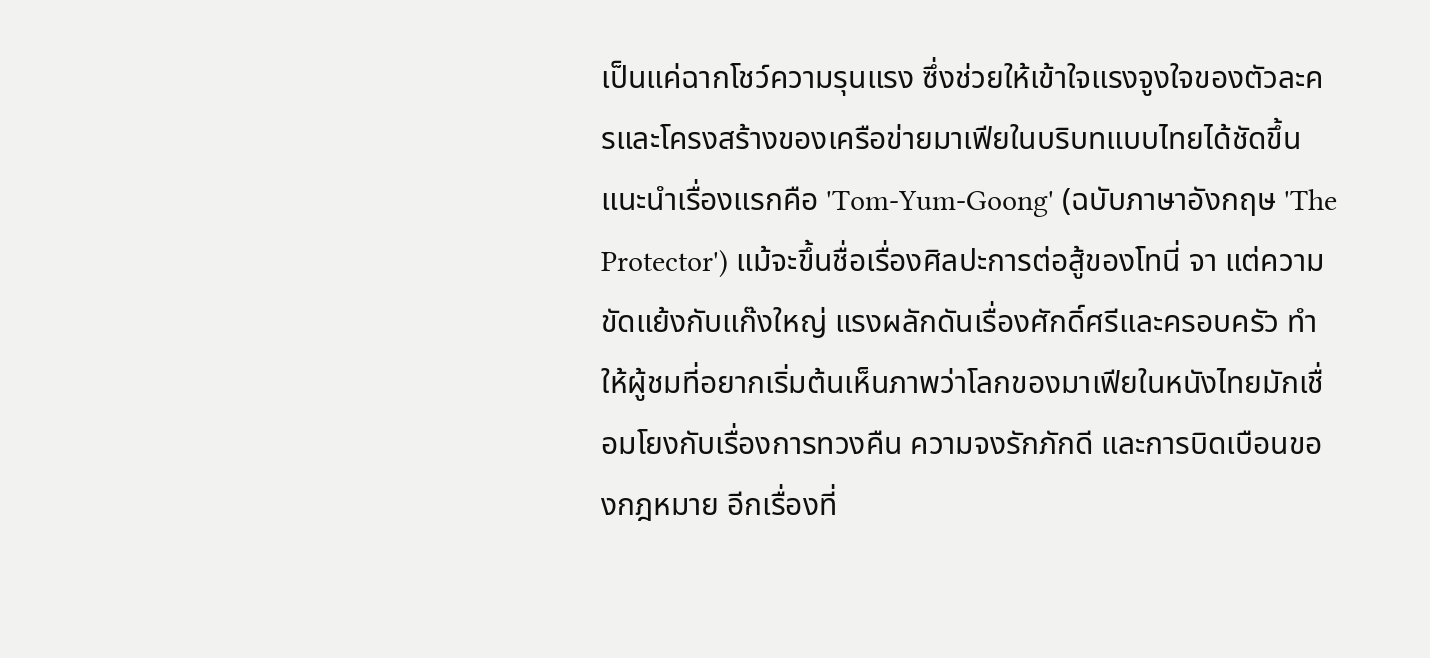เป็นแค่ฉากโชว์ความรุนแรง ซึ่งช่วยให้เข้าใจแรงจูงใจของตัวละครและโครงสร้างของเครือข่ายมาเฟียในบริบทแบบไทยได้ชัดขึ้น
แนะนำเรื่องแรกคือ 'Tom-Yum-Goong' (ฉบับภาษาอังกฤษ 'The Protector') แม้จะขึ้นชื่อเรื่องศิลปะการต่อสู้ของโทนี่ จา แต่ความขัดแย้งกับแก๊งใหญ่ แรงผลักดันเรื่องศักดิ์ศรีและครอบครัว ทำให้ผู้ชมที่อยากเริ่มต้นเห็นภาพว่าโลกของมาเฟียในหนังไทยมักเชื่อมโยงกับเรื่องการทวงคืน ความจงรักภักดี และการบิดเบือนของกฎหมาย อีกเรื่องที่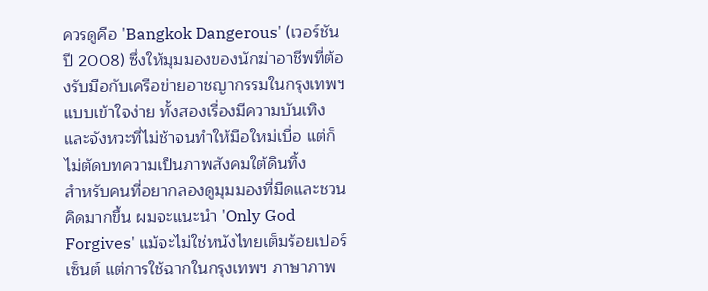ควรดูคือ 'Bangkok Dangerous' (เวอร์ชันปี 2008) ซึ่งให้มุมมองของนักฆ่าอาชีพที่ต้องรับมือกับเครือข่ายอาชญากรรมในกรุงเทพฯ แบบเข้าใจง่าย ทั้งสองเรื่องมีความบันเทิงและจังหวะที่ไม่ช้าจนทำให้มือใหม่เบื่อ แต่ก็ไม่ตัดบทความเป็นภาพสังคมใต้ดินทิ้ง
สำหรับคนที่อยากลองดูมุมมองที่มืดและชวนคิดมากขึ้น ผมจะแนะนำ 'Only God Forgives' แม้จะไม่ใช่หนังไทยเต็มร้อยเปอร์เซ็นต์ แต่การใช้ฉากในกรุงเทพฯ ภาษาภาพ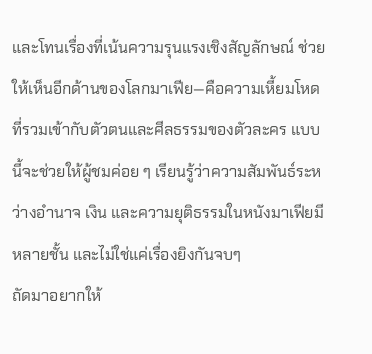และโทนเรื่องที่เน้นความรุนแรงเชิงสัญลักษณ์ ช่วยให้เห็นอีกด้านของโลกมาเฟีย—คือความเหี้ยมโหดที่รวมเข้ากับตัวตนและศีลธรรมของตัวละคร แบบนี้จะช่วยให้ผู้ชมค่อย ๆ เรียนรู้ว่าความสัมพันธ์ระหว่างอำนาจ เงิน และความยุติธรรมในหนังมาเฟียมีหลายชั้น และไม่ใช่แค่เรื่องยิงกันจบๆ
ถัดมาอยากให้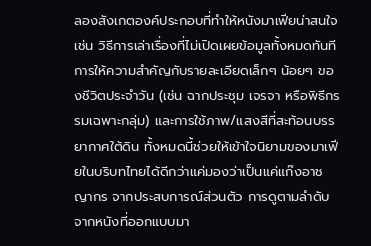ลองสังเกตองค์ประกอบที่ทำให้หนังมาเฟียน่าสนใจ เช่น วิธีการเล่าเรื่องที่ไม่เปิดเผยข้อมูลทั้งหมดทันที การให้ความสำคัญกับรายละเอียดเล็กๆ น้อยๆ ของชีวิตประจำวัน (เช่น ฉากประชุม เจรจา หรือพิธีกรรมเฉพาะกลุ่ม) และการใช้ภาพ/แสงสีที่สะท้อนบรรยากาศใต้ดิน ทั้งหมดนี้ช่วยให้เข้าใจนิยามของมาเฟียในบริบทไทยได้ดีกว่าแค่มองว่าเป็นแค่แก๊งอาชญากร จากประสบการณ์ส่วนตัว การดูตามลำดับจากหนังที่ออกแบบมา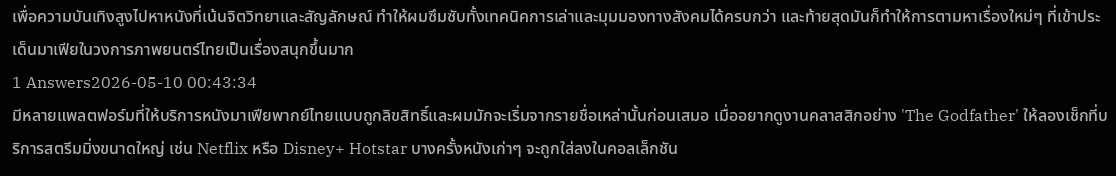เพื่อความบันเทิงสูงไปหาหนังที่เน้นจิตวิทยาและสัญลักษณ์ ทำให้ผมซึมซับทั้งเทคนิคการเล่าและมุมมองทางสังคมได้ครบกว่า และท้ายสุดมันก็ทำให้การตามหาเรื่องใหม่ๆ ที่เข้าประเด็นมาเฟียในวงการภาพยนตร์ไทยเป็นเรื่องสนุกขึ้นมาก
1 Answers2026-05-10 00:43:34
มีหลายแพลตฟอร์มที่ให้บริการหนังมาเฟียพากย์ไทยแบบถูกลิขสิทธิ์และผมมักจะเริ่มจากรายชื่อเหล่านั้นก่อนเสมอ เมื่ออยากดูงานคลาสสิกอย่าง 'The Godfather' ให้ลองเช็กที่บริการสตรีมมิ่งขนาดใหญ่ เช่น Netflix หรือ Disney+ Hotstar บางครั้งหนังเก่าๆ จะถูกใส่ลงในคอลเล็กชัน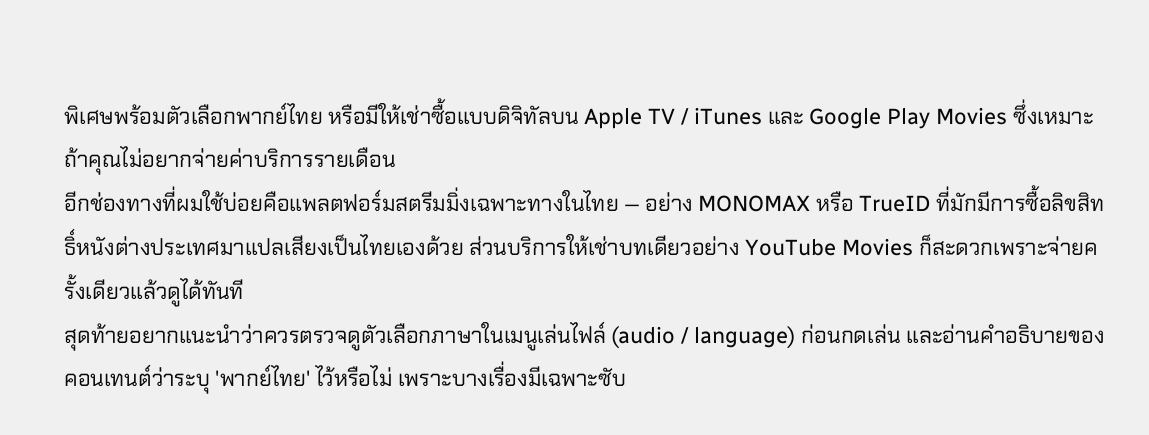พิเศษพร้อมตัวเลือกพากย์ไทย หรือมีให้เช่าซื้อแบบดิจิทัลบน Apple TV / iTunes และ Google Play Movies ซึ่งเหมาะถ้าคุณไม่อยากจ่ายค่าบริการรายเดือน
อีกช่องทางที่ผมใช้บ่อยคือแพลตฟอร์มสตรีมมิ่งเฉพาะทางในไทย — อย่าง MONOMAX หรือ TrueID ที่มักมีการซื้อลิขสิทธิ์หนังต่างประเทศมาแปลเสียงเป็นไทยเองด้วย ส่วนบริการให้เช่าบทเดียวอย่าง YouTube Movies ก็สะดวกเพราะจ่ายครั้งเดียวแล้วดูได้ทันที
สุดท้ายอยากแนะนำว่าควรตรวจดูตัวเลือกภาษาในเมนูเล่นไฟล์ (audio / language) ก่อนกดเล่น และอ่านคำอธิบายของคอนเทนต์ว่าระบุ 'พากย์ไทย' ไว้หรือไม่ เพราะบางเรื่องมีเฉพาะซับ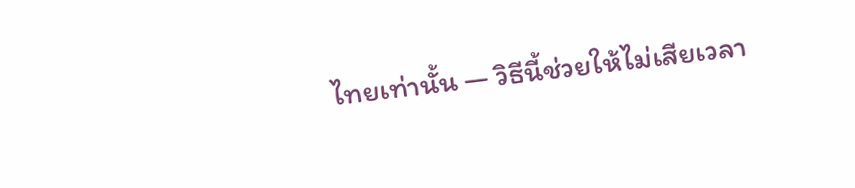ไทยเท่านั้น — วิธีนี้ช่วยให้ไม่เสียเวลา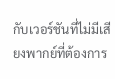กับเวอร์ชันที่ไม่มีเสียงพากย์ที่ต้องการ